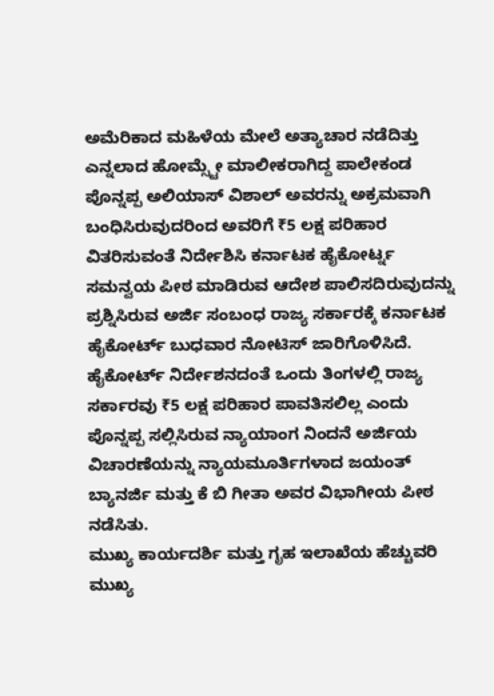ಅಮೆರಿಕಾದ ಮಹಿಳೆಯ ಮೇಲೆ ಅತ್ಯಾಚಾರ ನಡೆದಿತ್ತು ಎನ್ನಲಾದ ಹೋಮ್ಸ್ಟೇ ಮಾಲೀಕರಾಗಿದ್ದ ಪಾಲೇಕಂಡ ಪೊನ್ನಪ್ಪ ಅಲಿಯಾಸ್ ವಿಶಾಲ್ ಅವರನ್ನು ಅಕ್ರಮವಾಗಿ ಬಂಧಿಸಿರುವುದರಿಂದ ಅವರಿಗೆ ₹5 ಲಕ್ಷ ಪರಿಹಾರ ವಿತರಿಸುವಂತೆ ನಿರ್ದೇಶಿಸಿ ಕರ್ನಾಟಕ ಹೈಕೋರ್ಟ್ನ ಸಮನ್ವಯ ಪೀಠ ಮಾಡಿರುವ ಆದೇಶ ಪಾಲಿಸದಿರುವುದನ್ನು ಪ್ರಶ್ನಿಸಿರುವ ಅರ್ಜಿ ಸಂಬಂಧ ರಾಜ್ಯ ಸರ್ಕಾರಕ್ಕೆ ಕರ್ನಾಟಕ ಹೈಕೋರ್ಟ್ ಬುಧವಾರ ನೋಟಿಸ್ ಜಾರಿಗೊಳಿಸಿದೆ.
ಹೈಕೋರ್ಟ್ ನಿರ್ದೇಶನದಂತೆ ಒಂದು ತಿಂಗಳಲ್ಲಿ ರಾಜ್ಯ ಸರ್ಕಾರವು ₹5 ಲಕ್ಷ ಪರಿಹಾರ ಪಾವತಿಸಲಿಲ್ಲ ಎಂದು ಪೊನ್ನಪ್ಪ ಸಲ್ಲಿಸಿರುವ ನ್ಯಾಯಾಂಗ ನಿಂದನೆ ಅರ್ಜಿಯ ವಿಚಾರಣೆಯನ್ನು ನ್ಯಾಯಮೂರ್ತಿಗಳಾದ ಜಯಂತ್ ಬ್ಯಾನರ್ಜಿ ಮತ್ತು ಕೆ ಬಿ ಗೀತಾ ಅವರ ವಿಭಾಗೀಯ ಪೀಠ ನಡೆಸಿತು.
ಮುಖ್ಯ ಕಾರ್ಯದರ್ಶಿ ಮತ್ತು ಗೃಹ ಇಲಾಖೆಯ ಹೆಚ್ಚುವರಿ ಮುಖ್ಯ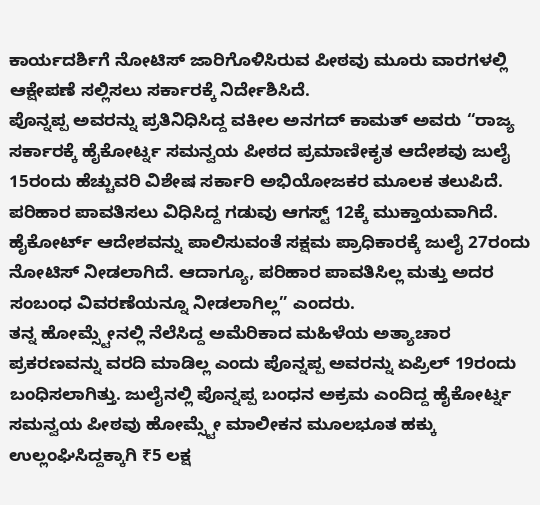ಕಾರ್ಯದರ್ಶಿಗೆ ನೋಟಿಸ್ ಜಾರಿಗೊಳಿಸಿರುವ ಪೀಠವು ಮೂರು ವಾರಗಳಲ್ಲಿ ಆಕ್ಷೇಪಣೆ ಸಲ್ಲಿಸಲು ಸರ್ಕಾರಕ್ಕೆ ನಿರ್ದೇಶಿಸಿದೆ.
ಪೊನ್ನಪ್ಪ ಅವರನ್ನು ಪ್ರತಿನಿಧಿಸಿದ್ದ ವಕೀಲ ಅನಗದ್ ಕಾಮತ್ ಅವರು “ರಾಜ್ಯ ಸರ್ಕಾರಕ್ಕೆ ಹೈಕೋರ್ಟ್ನ ಸಮನ್ವಯ ಪೀಠದ ಪ್ರಮಾಣೀಕೃತ ಆದೇಶವು ಜುಲೈ 15ರಂದು ಹೆಚ್ಚುವರಿ ವಿಶೇಷ ಸರ್ಕಾರಿ ಅಭಿಯೋಜಕರ ಮೂಲಕ ತಲುಪಿದೆ. ಪರಿಹಾರ ಪಾವತಿಸಲು ವಿಧಿಸಿದ್ದ ಗಡುವು ಆಗಸ್ಟ್ 12ಕ್ಕೆ ಮುಕ್ತಾಯವಾಗಿದೆ. ಹೈಕೋರ್ಟ್ ಆದೇಶವನ್ನು ಪಾಲಿಸುವಂತೆ ಸಕ್ಷಮ ಪ್ರಾಧಿಕಾರಕ್ಕೆ ಜುಲೈ 27ರಂದು ನೋಟಿಸ್ ನೀಡಲಾಗಿದೆ. ಆದಾಗ್ಯೂ, ಪರಿಹಾರ ಪಾವತಿಸಿಲ್ಲ ಮತ್ತು ಅದರ ಸಂಬಂಧ ವಿವರಣೆಯನ್ನೂ ನೀಡಲಾಗಿಲ್ಲ” ಎಂದರು.
ತನ್ನ ಹೋಮ್ಸ್ಟೇನಲ್ಲಿ ನೆಲೆಸಿದ್ದ ಅಮೆರಿಕಾದ ಮಹಿಳೆಯ ಅತ್ಯಾಚಾರ ಪ್ರಕರಣವನ್ನು ವರದಿ ಮಾಡಿಲ್ಲ ಎಂದು ಪೊನ್ನಪ್ಪ ಅವರನ್ನು ಏಪ್ರಿಲ್ 19ರಂದು ಬಂಧಿಸಲಾಗಿತ್ತು. ಜುಲೈನಲ್ಲಿ ಪೊನ್ನಪ್ಪ ಬಂಧನ ಅಕ್ರಮ ಎಂದಿದ್ದ ಹೈಕೋರ್ಟ್ನ ಸಮನ್ವಯ ಪೀಠವು ಹೋಮ್ಸ್ಟೇ ಮಾಲೀಕನ ಮೂಲಭೂತ ಹಕ್ಕು ಉಲ್ಲಂಘಿಸಿದ್ದಕ್ಕಾಗಿ ₹5 ಲಕ್ಷ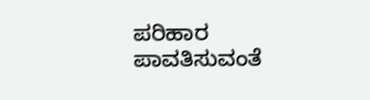ಪರಿಹಾರ ಪಾವತಿಸುವಂತೆ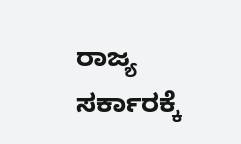ರಾಜ್ಯ ಸರ್ಕಾರಕ್ಕೆ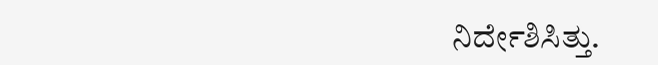ನಿರ್ದೇಶಿಸಿತ್ತು.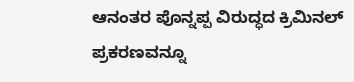ಆನಂತರ ಪೊನ್ನಪ್ಪ ವಿರುದ್ಧದ ಕ್ರಿಮಿನಲ್ ಪ್ರಕರಣವನ್ನೂ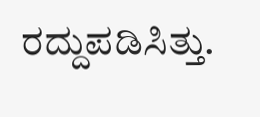ರದ್ದುಪಡಿಸಿತ್ತು.